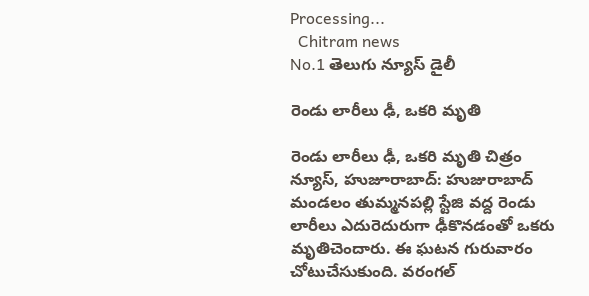Processing...
  Chitram news
No.1 తెలుగు న్యూస్ డైలీ

రెండు లారీలు ఢీ, ఒకరి మృతి

రెండు లారీలు ఢీ, ఒకరి మృతి చిత్రం న్యూస్, హుజూరాబాద్: హుజురాబాద్ మండలం తుమ్మనపల్లి స్టేజి వద్ద రెండు లారీలు ఎదురెదురుగా ఢీకొనడంతో ఒకరు మృతిచెందారు. ఈ ఘటన గురువారం చోటుచేసుకుంది. వరంగల్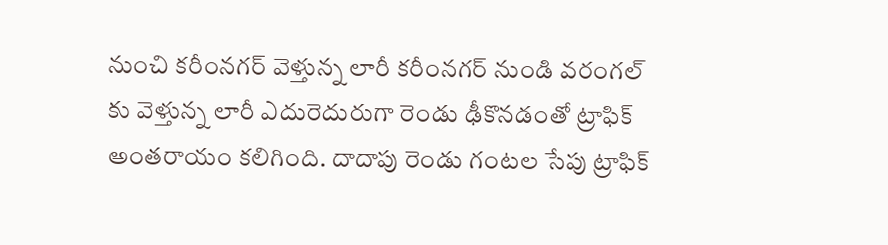నుంచి కరీంనగర్ వెళ్తున్న లారీ కరీంనగర్ నుండి వరంగల్ కు వెళ్తున్న లారీ ఎదురెదురుగా రెండు ఢీకొనడంతో ట్రాఫిక్ అంతరాయం కలిగింది. దాదాపు రెండు గంటల సేపు ట్రాఫిక్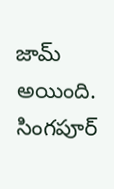జామ్ అయింది. సింగపూర్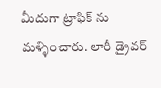మీదుగా ట్రాఫిక్ ను మళ్ళించారు. లారీ డ్రైవర్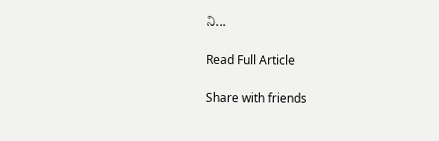ని...

Read Full Article

Share with friends